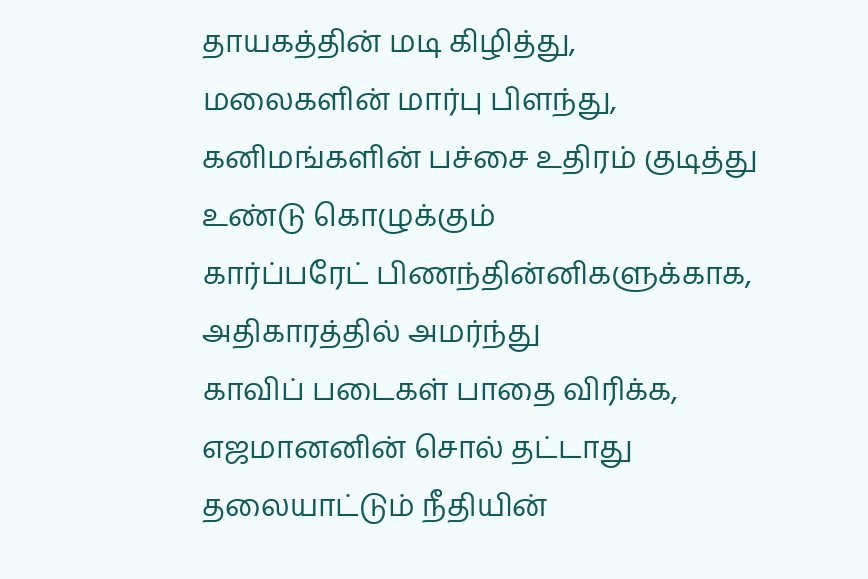தாயகத்தின் மடி கிழித்து,
மலைகளின் மார்பு பிளந்து,
கனிமங்களின் பச்சை உதிரம் குடித்து
உண்டு கொழுக்கும்
கார்ப்பரேட் பிணந்தின்னிகளுக்காக,
அதிகாரத்தில் அமர்ந்து
காவிப் படைகள் பாதை விரிக்க,
எஜமானனின் சொல் தட்டாது
தலையாட்டும் நீதியின்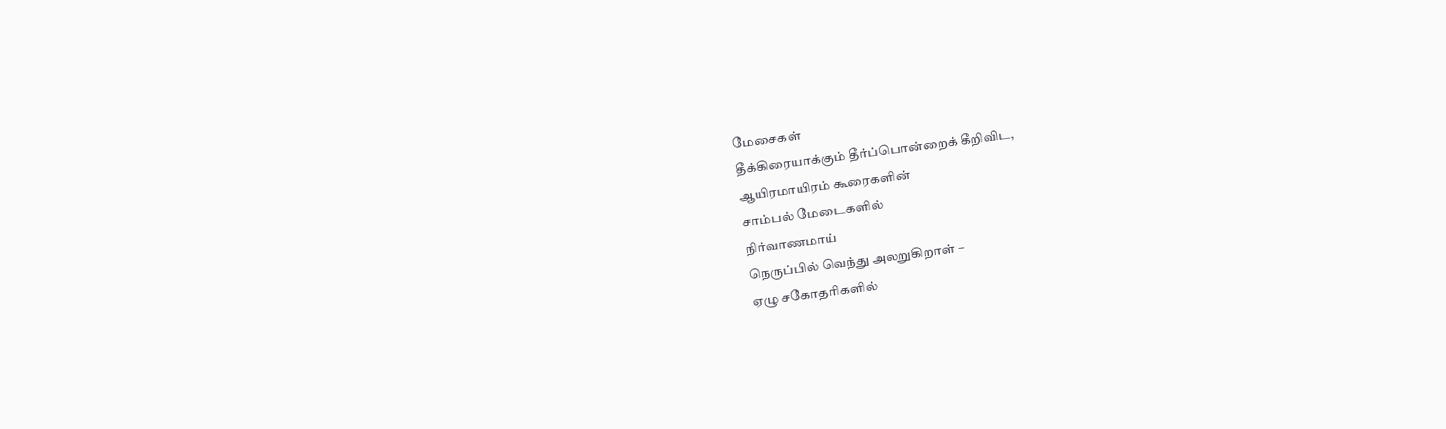மேசைகள்
தீக்கிரையாக்கும் தீர்ப்பொன்றைக் கீறிவிட,
ஆயிரமாயிரம் கூரைகளின்
சாம்பல் மேடைகளில்
நிர்வாணமாய்
நெருப்பில் வெந்து அலறுகிறாள் –
ஏழு சகோதரிகளில்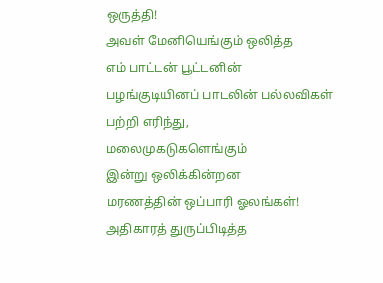ஒருத்தி!
அவள் மேனியெங்கும் ஒலித்த
எம் பாட்டன் பூட்டனின்
பழங்குடியினப் பாடலின் பல்லவிகள்
பற்றி எரிந்து,
மலைமுகடுகளெங்கும்
இன்று ஒலிக்கின்றன
மரணத்தின் ஒப்பாரி ஓலங்கள்!
அதிகாரத் துருப்பிடித்த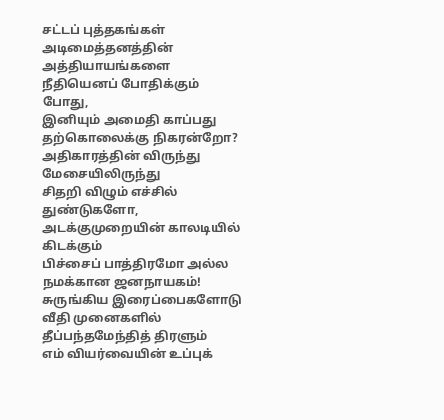சட்டப் புத்தகங்கள்
அடிமைத்தனத்தின் அத்தியாயங்களை
நீதியெனப் போதிக்கும் போது,
இனியும் அமைதி காப்பது
தற்கொலைக்கு நிகரன்றோ?
அதிகாரத்தின் விருந்து மேசையிலிருந்து
சிதறி விழும் எச்சில் துண்டுகளோ,
அடக்குமுறையின் காலடியில் கிடக்கும்
பிச்சைப் பாத்திரமோ அல்ல
நமக்கான ஜனநாயகம்!
சுருங்கிய இரைப்பைகளோடு
வீதி முனைகளில்
தீப்பந்தமேந்தித் திரளும்
எம் வியர்வையின் உப்புக்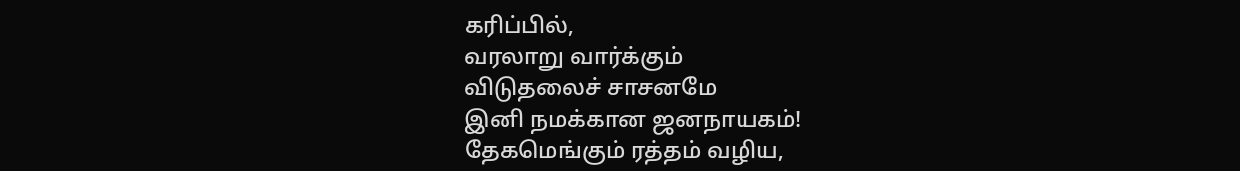கரிப்பில்,
வரலாறு வார்க்கும்
விடுதலைச் சாசனமே
இனி நமக்கான ஜனநாயகம்!
தேகமெங்கும் ரத்தம் வழிய,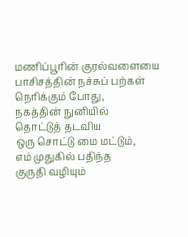மணிப்பூரின் குரல்வளையை
பாசிசத்தின் நச்சுப் பற்கள்
நெரிக்கும் போது,
நகத்தின் நுனியில்
தொட்டுத் தடவிய
ஒரு சொட்டு மை மட்டும்,
எம் முதுகில் பதிந்த
குருதி வழியும்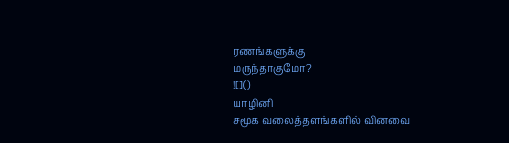ரணங்களுக்கு
மருந்தாகுமோ?
![]()
யாழினி
சமூக வலைத்தளங்களில் வினவை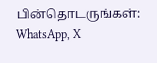பின்தொடருங்கள்:
WhatsApp, X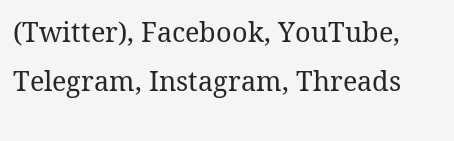(Twitter), Facebook, YouTube, Telegram, Instagram, Threads